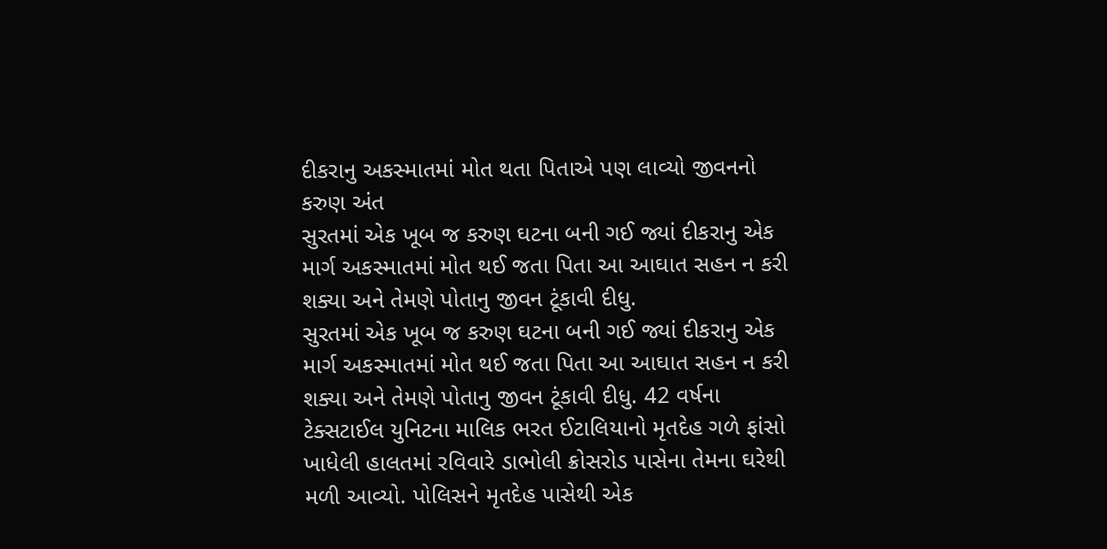દીકરાનુ અકસ્માતમાં મોત થતા પિતાએ પણ લાવ્યો જીવનનો કરુણ અંત
સુરતમાં એક ખૂબ જ કરુણ ઘટના બની ગઈ જ્યાં દીકરાનુ એક માર્ગ અકસ્માતમાં મોત થઈ જતા પિતા આ આઘાત સહન ન કરી શક્યા અને તેમણે પોતાનુ જીવન ટૂંકાવી દીધુ.
સુરતમાં એક ખૂબ જ કરુણ ઘટના બની ગઈ જ્યાં દીકરાનુ એક માર્ગ અકસ્માતમાં મોત થઈ જતા પિતા આ આઘાત સહન ન કરી શક્યા અને તેમણે પોતાનુ જીવન ટૂંકાવી દીધુ. 42 વર્ષના ટેક્સટાઈલ યુનિટના માલિક ભરત ઈટાલિયાનો મૃતદેહ ગળે ફાંસો ખાધેલી હાલતમાં રવિવારે ડાભોલી ક્રોસરોડ પાસેના તેમના ઘરેથી મળી આવ્યો. પોલિસને મૃતદેહ પાસેથી એક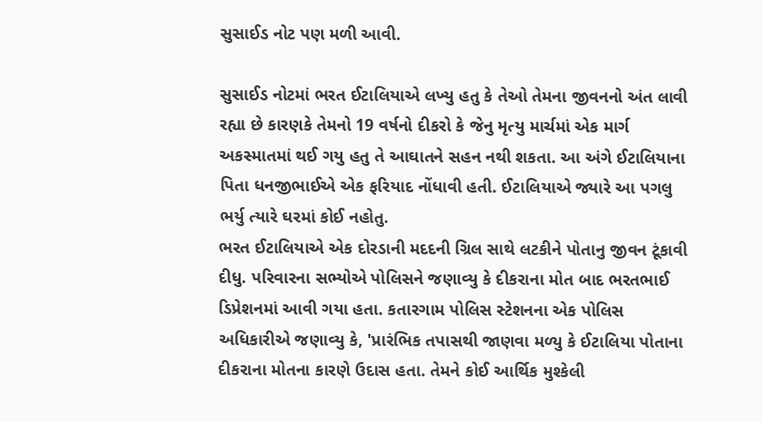સુસાઈડ નોટ પણ મળી આવી.

સુસાઈડ નોટમાં ભરત ઈટાલિયાએ લખ્યુ હતુ કે તેઓ તેમના જીવનનો અંત લાવી રહ્યા છે કારણકે તેમનો 19 વર્ષનો દીકરો કે જેનુ મૃત્યુ માર્ચમાં એક માર્ગ અકસ્માતમાં થઈ ગયુ હતુ તે આઘાતને સહન નથી શકતા. આ અંગે ઈટાલિયાના પિતા ધનજીભાઈએ એક ફરિયાદ નોંધાવી હતી. ઈટાલિયાએ જ્યારે આ પગલુ ભર્યુ ત્યારે ઘરમાં કોઈ નહોતુ.
ભરત ઈટાલિયાએ એક દોરડાની મદદની ગ્રિલ સાથે લટકીને પોતાનુ જીવન ટૂંકાવી દીધુ. પરિવારના સભ્યોએ પોલિસને જણાવ્યુ કે દીકરાના મોત બાદ ભરતભાઈ ડિપ્રેશનમાં આવી ગયા હતા. કતારગામ પોલિસ સ્ટેશનના એક પોલિસ અધિકારીએ જણાવ્યુ કે, 'પ્રારંભિક તપાસથી જાણવા મળ્યુ કે ઈટાલિયા પોતાના દીકરાના મોતના કારણે ઉદાસ હતા. તેમને કોઈ આર્થિક મુશ્કેલી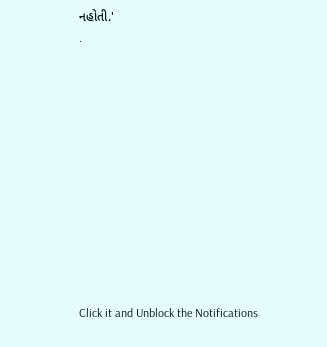નહોતી.'
.












Click it and Unblock the Notifications